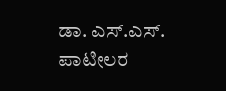ಡಾ. ಎಸ್.ಎಸ್. ಪಾಟೀಲರ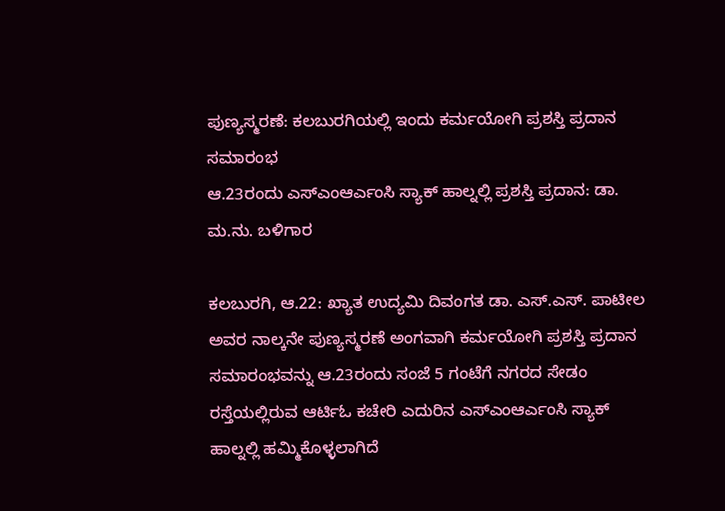ಪುಣ್ಯಸ್ಮರಣೆ: ಕಲಬುರಗಿಯಲ್ಲಿ ಇಂದು ಕರ್ಮಯೋಗಿ ಪ್ರಶಸ್ತಿ ಪ್ರದಾನ ಸಮಾರಂಭ
ಆ.23ರಂದು ಎಸ್ಎಂಆರ್ಎಂಸಿ ಸ್ಯಾಕ್ ಹಾಲ್ನಲ್ಲಿ ಪ್ರಶಸ್ತಿ ಪ್ರದಾನ: ಡಾ. ಮ.ನು. ಬಳಿಗಾರ

ಕಲಬುರಗಿ, ಆ.22: ಖ್ಯಾತ ಉದ್ಯಮಿ ದಿವಂಗತ ಡಾ. ಎಸ್.ಎಸ್. ಪಾಟೀಲ ಅವರ ನಾಲ್ಕನೇ ಪುಣ್ಯಸ್ಮರಣೆ ಅಂಗವಾಗಿ ಕರ್ಮಯೋಗಿ ಪ್ರಶಸ್ತಿ ಪ್ರದಾನ ಸಮಾರಂಭವನ್ನು ಆ.23ರಂದು ಸಂಜೆ 5 ಗಂಟೆಗೆ ನಗರದ ಸೇಡಂ ರಸ್ತೆಯಲ್ಲಿರುವ ಆರ್ಟಿಓ ಕಚೇರಿ ಎದುರಿನ ಎಸ್ಎಂಆರ್ಎಂಸಿ ಸ್ಯಾಕ್ ಹಾಲ್ನಲ್ಲಿ ಹಮ್ಮಿಕೊಳ್ಳಲಾಗಿದೆ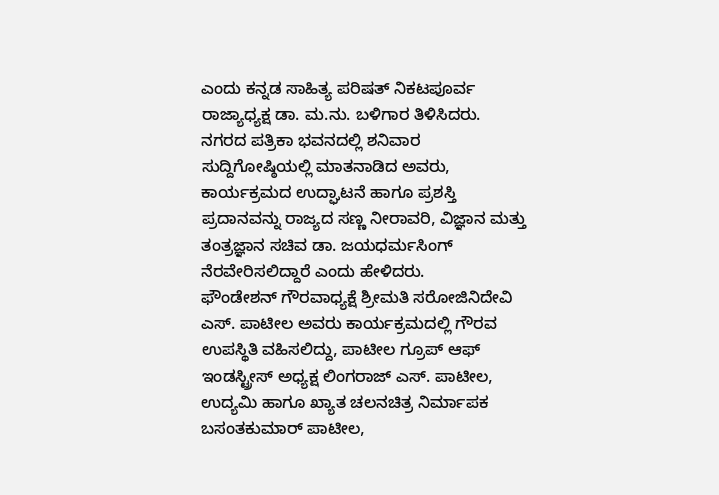ಎಂದು ಕನ್ನಡ ಸಾಹಿತ್ಯ ಪರಿಷತ್ ನಿಕಟಪೂರ್ವ ರಾಜ್ಯಾಧ್ಯಕ್ಷ ಡಾ. ಮ.ನು. ಬಳಿಗಾರ ತಿಳಿಸಿದರು.
ನಗರದ ಪತ್ರಿಕಾ ಭವನದಲ್ಲಿ ಶನಿವಾರ ಸುದ್ದಿಗೋಷ್ಠಿಯಲ್ಲಿ ಮಾತನಾಡಿದ ಅವರು, ಕಾರ್ಯಕ್ರಮದ ಉದ್ಘಾಟನೆ ಹಾಗೂ ಪ್ರಶಸ್ತಿ ಪ್ರದಾನವನ್ನು ರಾಜ್ಯದ ಸಣ್ಣ ನೀರಾವರಿ, ವಿಜ್ಞಾನ ಮತ್ತು ತಂತ್ರಜ್ಞಾನ ಸಚಿವ ಡಾ. ಜಯಧರ್ಮಸಿಂಗ್ ನೆರವೇರಿಸಲಿದ್ದಾರೆ ಎಂದು ಹೇಳಿದರು.
ಫೌಂಡೇಶನ್ ಗೌರವಾಧ್ಯಕ್ಷೆ ಶ್ರೀಮತಿ ಸರೋಜಿನಿದೇವಿ ಎಸ್. ಪಾಟೀಲ ಅವರು ಕಾರ್ಯಕ್ರಮದಲ್ಲಿ ಗೌರವ ಉಪಸ್ಥಿತಿ ವಹಿಸಲಿದ್ದು, ಪಾಟೀಲ ಗ್ರೂಪ್ ಆಫ್ ಇಂಡಸ್ಟ್ರೀಸ್ ಅಧ್ಯಕ್ಷ ಲಿಂಗರಾಜ್ ಎಸ್. ಪಾಟೀಲ, ಉದ್ಯಮಿ ಹಾಗೂ ಖ್ಯಾತ ಚಲನಚಿತ್ರ ನಿರ್ಮಾಪಕ ಬಸಂತಕುಮಾರ್ ಪಾಟೀಲ,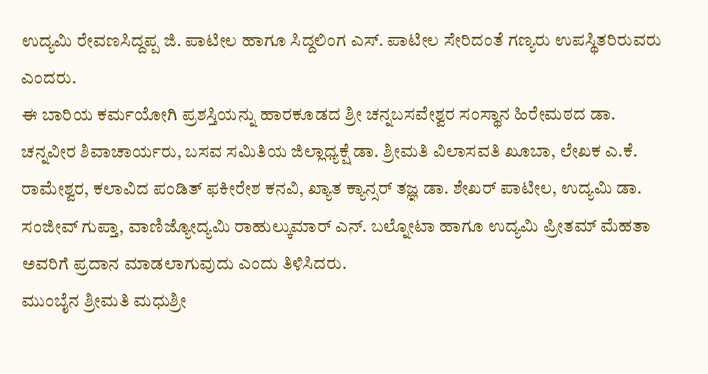ಉದ್ಯಮಿ ರೇವಣಸಿದ್ದಪ್ಪ ಜಿ. ಪಾಟೀಲ ಹಾಗೂ ಸಿದ್ದಲಿಂಗ ಎಸ್. ಪಾಟೀಲ ಸೇರಿದಂತೆ ಗಣ್ಯರು ಉಪಸ್ಥಿತರಿರುವರು ಎಂದರು.
ಈ ಬಾರಿಯ ಕರ್ಮಯೋಗಿ ಪ್ರಶಸ್ತಿಯನ್ನು ಹಾರಕೂಡದ ಶ್ರೀ ಚನ್ನಬಸವೇಶ್ವರ ಸಂಸ್ಥಾನ ಹಿರೇಮಠದ ಡಾ. ಚನ್ನವೀರ ಶಿವಾಚಾರ್ಯರು, ಬಸವ ಸಮಿತಿಯ ಜಿಲ್ಲಾಧ್ಯಕ್ಷೆ ಡಾ. ಶ್ರೀಮತಿ ವಿಲಾಸವತಿ ಖೂಬಾ, ಲೇಖಕ ಎ.ಕೆ. ರಾಮೇಶ್ವರ, ಕಲಾವಿದ ಪಂಡಿತ್ ಫಕೀರೇಶ ಕನವಿ, ಖ್ಯಾತ ಕ್ಯಾನ್ಸರ್ ತಜ್ಞ ಡಾ. ಶೇಖರ್ ಪಾಟೀಲ, ಉದ್ಯಮಿ ಡಾ. ಸಂಜೀವ್ ಗುಪ್ತಾ, ವಾಣಿಜ್ಯೋದ್ಯಮಿ ರಾಹುಲ್ಕುಮಾರ್ ಎನ್. ಬಲ್ನೋಟಾ ಹಾಗೂ ಉದ್ಯಮಿ ಪ್ರೀತಮ್ ಮೆಹತಾ ಅವರಿಗೆ ಪ್ರದಾನ ಮಾಡಲಾಗುವುದು ಎಂದು ತಿಳಿಸಿದರು.
ಮುಂಬೈನ ಶ್ರೀಮತಿ ಮಧುಶ್ರೀ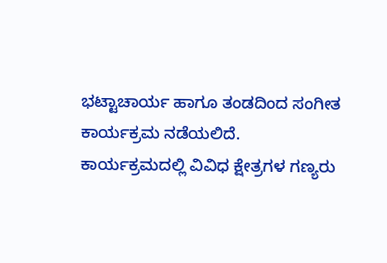ಭಟ್ಟಾಚಾರ್ಯ ಹಾಗೂ ತಂಡದಿಂದ ಸಂಗೀತ ಕಾರ್ಯಕ್ರಮ ನಡೆಯಲಿದೆ. ಕಾರ್ಯಕ್ರಮದಲ್ಲಿ ವಿವಿಧ ಕ್ಷೇತ್ರಗಳ ಗಣ್ಯರು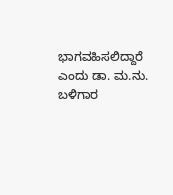ಭಾಗವಹಿಸಲಿದ್ದಾರೆ ಎಂದು ಡಾ. ಮ.ನು. ಬಳಿಗಾರ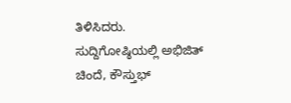ತಿಳಿಸಿದರು.
ಸುದ್ದಿಗೋಷ್ಠಿಯಲ್ಲಿ ಅಭಿಜಿತ್ ಚಿಂದೆ, ಕೌಸ್ತುಭ್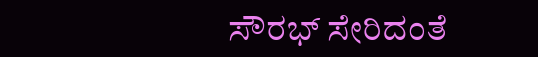ಸೌರಭ್ ಸೇರಿದಂತೆ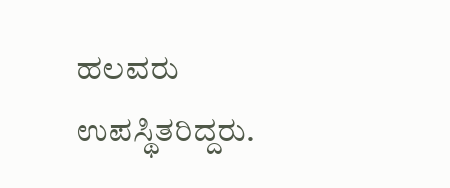ಹಲವರು ಉಪಸ್ಥಿತರಿದ್ದರು.